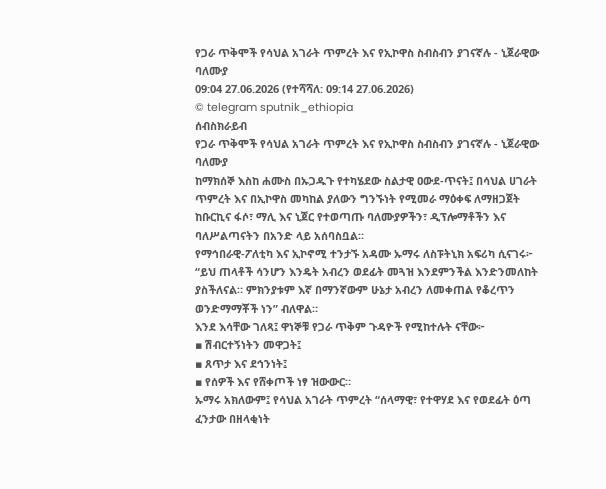የጋራ ጥቅሞች የሳህል አገራት ጥምረት እና የኢኮዋስ ስብስብን ያገናኛሉ - ኒጀራዊው ባለሙያ
09:04 27.06.2026 (የተሻሻለ: 09:14 27.06.2026)
© telegram sputnik_ethiopia
ሰብስክራይብ
የጋራ ጥቅሞች የሳህል አገራት ጥምረት እና የኢኮዋስ ስብስብን ያገናኛሉ - ኒጀራዊው ባለሙያ
ከማክሰኞ እስከ ሐሙስ በኡጋዱጉ የተካሄደው ስልታዊ ዐውደ-ጥናት፤ በሳህል ሀገራት ጥምረት እና በኢኮዋስ መካከል ያለውን ግንኙነት የሚመራ ማዕቀፍ ለማዘጋጀት ከቡርኪና ፋሶ፣ ማሊ እና ኒጀር የተወጣጡ ባለሙያዎችን፣ ዲፕሎማቶችን እና ባለሥልጣናትን በአንድ ላይ አሰባስቧል።
የማኅበራዊ-ፖለቲካ እና ኢኮኖሚ ተንታኙ አዳሙ ኡማሩ ለስፑትኒክ አፍሪካ ሲናገሩ፦ “ይህ ጠላቶች ሳንሆን እንዴት አብረን ወደፊት መጓዝ እንደምንችል እንድንመለከት ያስችለናል። ምክንያቱም እኛ በማንኛውም ሁኔታ አብረን ለመቀጠል የቆረጥን ወንድማማቾች ነን” ብለዋል።
እንደ እሳቸው ገለጻ፤ ዋነኞቹ የጋራ ጥቅም ጉዳዮች የሚከተሉት ናቸው፦
▪ ሽብርተኝነትን መዋጋት፤
▪ ጸጥታ እና ደኅንነት፤
▪ የሰዎች እና የሸቀጦች ነፃ ዝውውር።
ኡማሩ አክለውም፤ የሳህል አገራት ጥምረት “ሰላማዊ፣ የተዋሃደ እና የወደፊት ዕጣ ፈንታው በዘላቂነት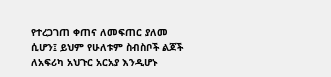የተረጋገጠ ቀጠና ለመፍጠር ያለመ ሲሆን፤ ይህም የሁለቱም ስብስቦች ልጆች ለአፍሪካ አህጉር አርአያ እንዲሆኑ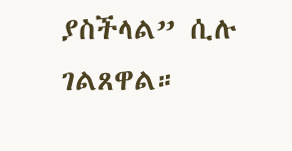ያስችላል” ሲሉ ገልጸዋል።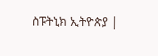ስፑትኒክ ኢትዮጵያ |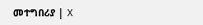መተግበሪያ | X